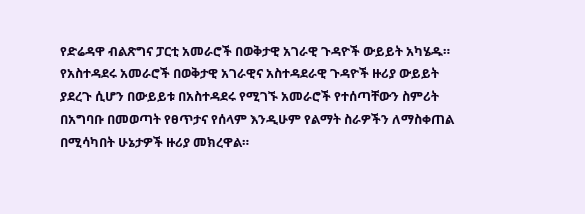የድሬዳዋ ብልጽግና ፓርቲ አመራሮች በወቅታዊ አገራዊ ጉዳዮች ውይይት አካሄዱ።
የአስተዳደሩ አመራሮች በወቅታዊ አገራዊና አስተዳደራዊ ጉዳዮች ዙሪያ ውይይት ያደረጉ ሲሆን በውይይቱ በአስተዳደሩ የሚገኙ አመራሮች የተሰጣቸውን ስምሪት በአግባቡ በመወጣት የፀጥታና የሰላም እንዲሁም የልማት ስራዎችን ለማስቀጠል በሚሳካበት ሁኔታዎች ዙሪያ መክረዋል።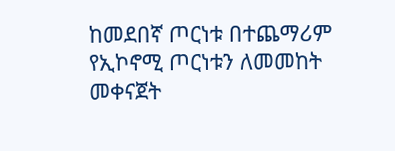ከመደበኛ ጦርነቱ በተጨማሪም የኢኮኖሚ ጦርነቱን ለመመከት መቀናጀት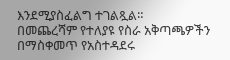እንደሚያስፈልግ ተገልጿል።
በመጨረሻም የተለያዩ የስራ አቅጣጫዎችን በማስቀመጥ የአስተዳደሩ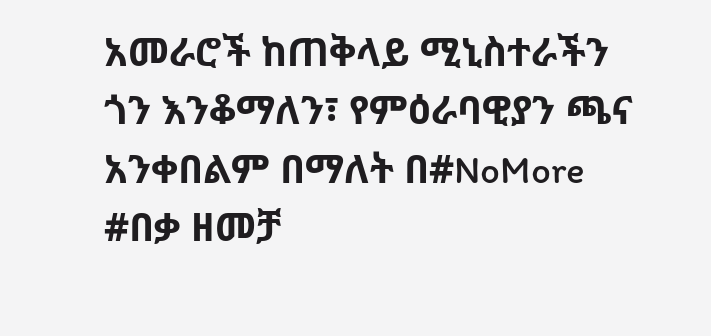አመራሮች ከጠቅላይ ሚኒስተራችን ጎን እንቆማለን፣ የምዕራባዊያን ጫና አንቀበልም በማለት በ#NoMore #በቃ ዘመቻ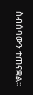ስብሰባውን ተጠናቋል፡፡